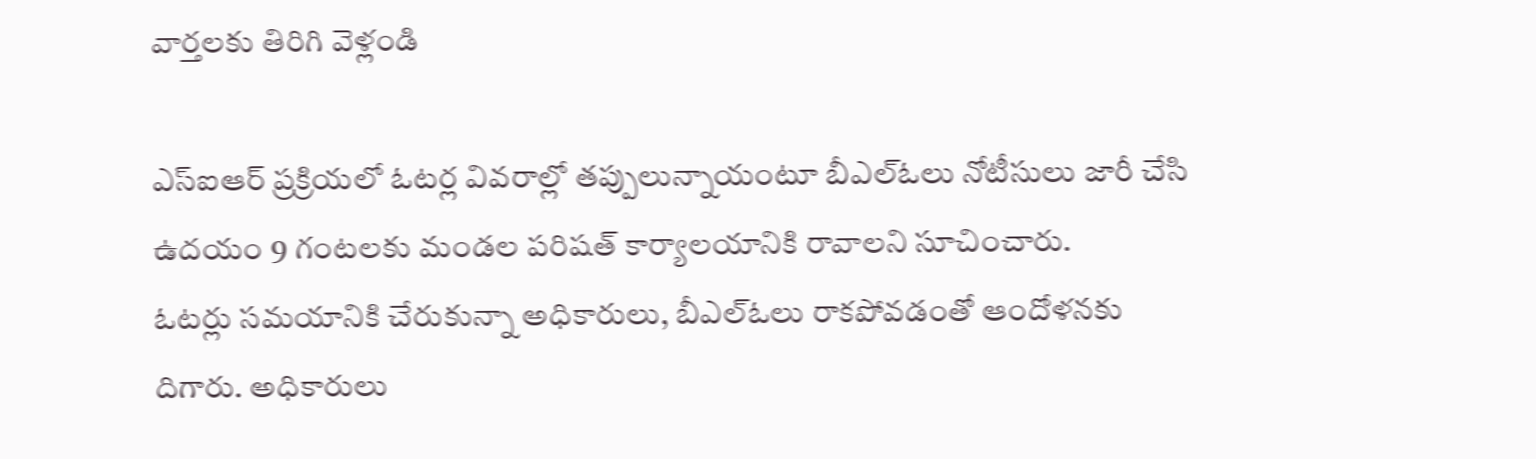వార్తలకు తిరిగి వెళ్లండి

ఎస్ఐఆర్ ప్రక్రియలో ఓటర్ల వివరాల్లో తప్పులున్నాయంటూ బీఎల్ఓలు నోటీసులు జారీ చేసి ఉదయం 9 గంటలకు మండల పరిషత్ కార్యాలయానికి రావాలని సూచించారు.
ఓటర్లు సమయానికి చేరుకున్నా అధికారులు, బీఎల్ఓలు రాకపోవడంతో ఆందోళనకు దిగారు. అధికారులు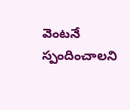వెంటనే స్పందించాలని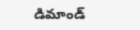డిమాండ్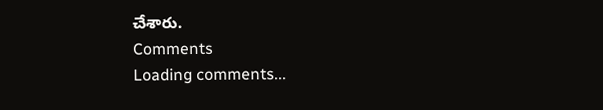చేశారు.
Comments
Loading comments...